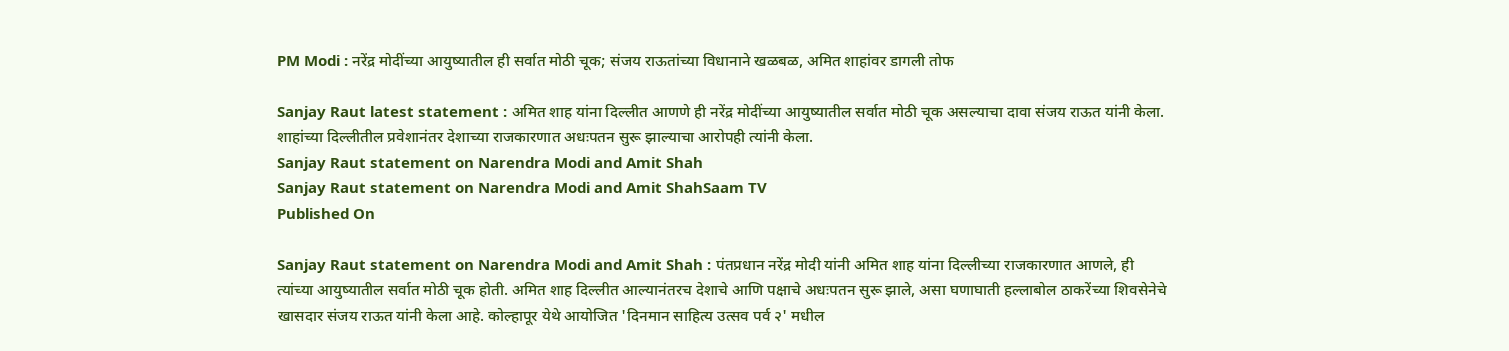PM Modi : नरेंद्र मोदींच्या आयुष्यातील ही सर्वात मोठी चूक; संजय राऊतांच्या विधानाने खळबळ, अमित शाहांवर डागली तोफ

Sanjay Raut latest statement : अमित शाह यांना दिल्लीत आणणे ही नरेंद्र मोदींच्या आयुष्यातील सर्वात मोठी चूक असल्याचा दावा संजय राऊत यांनी केला. शाहांच्या दिल्लीतील प्रवेशानंतर देशाच्या राजकारणात अधःपतन सुरू झाल्याचा आरोपही त्यांनी केला.
Sanjay Raut statement on Narendra Modi and Amit Shah
Sanjay Raut statement on Narendra Modi and Amit ShahSaam TV
Published On

Sanjay Raut statement on Narendra Modi and Amit Shah : पंतप्रधान नरेंद्र मोदी यांनी अमित शाह यांना दिल्लीच्या राजकारणात आणले, ही त्यांच्या आयुष्यातील सर्वात मोठी चूक होती. अमित शाह दिल्लीत आल्यानंतरच देशाचे आणि पक्षाचे अधःपतन सुरू झाले, असा घणाघाती हल्लाबोल ठाकरेंच्या शिवसेनेचे खासदार संजय राऊत यांनी केला आहे. कोल्हापूर येथे आयोजित 'दिनमान साहित्य उत्सव पर्व २' मधील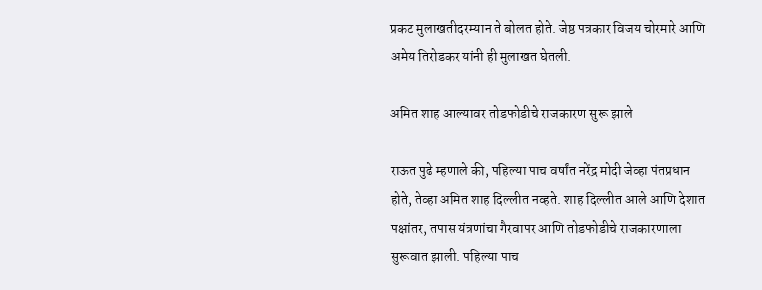प्रकट मुलाखतीदरम्यान ते बोलत होते. जेष्ठ पत्रकार विजय चोरमारे आणि अमेय तिरोडकर यांनी ही मुलाखत घेतली.

अमित शाह आल्यावर तोडफोडीचे राजकारण सुरू झाले

राऊत पुढे म्हणाले की, पहिल्या पाच वर्षांत नरेंद्र मोदी जेव्हा पंतप्रधान होते, तेव्हा अमित शाह दिल्लीत नव्हते. शाह दिल्लीत आले आणि देशात पक्षांतर, तपास यंत्रणांचा गैरवापर आणि तोडफोडीचे राजकारणाला सुरूवात झाली. पहिल्या पाच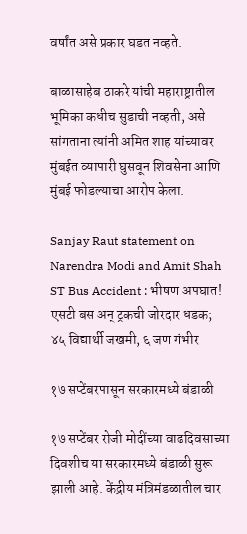वर्षांत असे प्रकार घडत नव्हते.

बाळासाहेब ठाकरे यांची महाराष्ट्रातील भूमिका कधीच सुडाची नव्हती, असे सांगताना त्यांनी अमित शाह यांच्यावर मुंबईत व्यापारी घुसवून शिवसेना आणि मुंबई फोडल्याचा आरोप केला.

Sanjay Raut statement on Narendra Modi and Amit Shah
ST Bus Accident : भीषण अपघात! एसटी बस अन् ट्रकची जोरदार धडक; ४५ विद्यार्थी जखमी, ६ जण गंभीर

१७ सप्टेंबरपासून सरकारमध्ये बंडाळी

१७ सप्टेंबर रोजी मोदींच्या वाढदिवसाच्या दिवशीच या सरकारमध्ये बंडाळी सुरू झाली आहे. केंद्रीय मंत्रिमंडळातील चार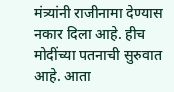मंत्र्यांनी राजीनामा देण्यास नकार दिला आहे. हीच मोदींच्या पतनाची सुरुवात आहे. आता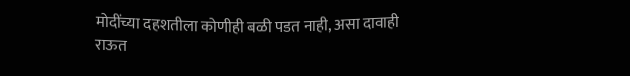मोदींच्या दहशतीला कोणीही बळी पडत नाही, असा दावाही राऊत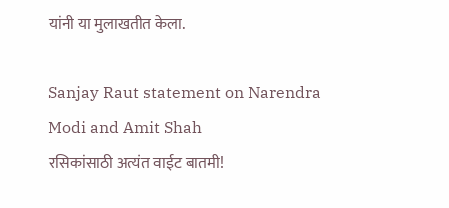यांनी या मुलाखतीत केला.

Sanjay Raut statement on Narendra Modi and Amit Shah
रसिकांसाठी अत्यंत वाईट बातमी!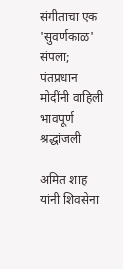संगीताचा एक 'सुवर्णकाळ' संपला; पंतप्रधान मोदींनी वाहिली भावपूर्ण श्रद्धांजली

अमित शाह यांनी शिवसेना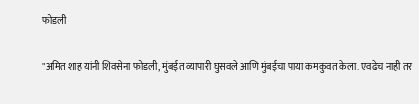फोडली

"अमित शाह यांनी शिवसेना फोडली, मुंबईत व्यापारी घुसवले आणि मुंबईचा पाया कमकुवत केला. एवढेच नाही तर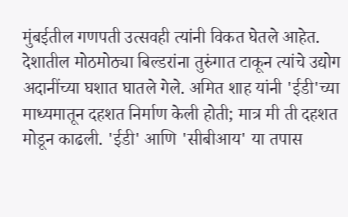मुंबईतील गणपती उत्सवही त्यांनी विकत घेतले आहेत. देशातील मोठमोठ्या बिल्डरांना तुरुंगात टाकून त्यांचे उद्योग अदानींच्या घशात घातले गेले. अमित शाह यांनी 'ईडी'च्या माध्यमातून दहशत निर्माण केली होती; मात्र मी ती दहशत मोडून काढली. 'ईडी' आणि 'सीबीआय' या तपास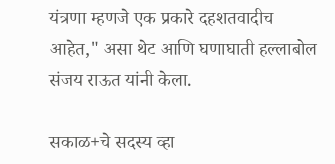यंत्रणा म्हणजे एक प्रकारे दहशतवादीच आहेत," असा थेट आणि घणाघाती हल्लाबोल संजय राऊत यांनी केला.

सकाळ+चे सदस्य व्हा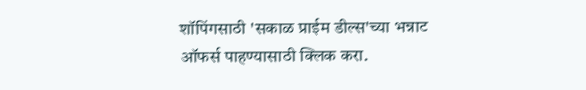शॉपिंगसाठी 'सकाळ प्राईम डील्स'च्या भन्नाट ऑफर्स पाहण्यासाठी क्लिक करा.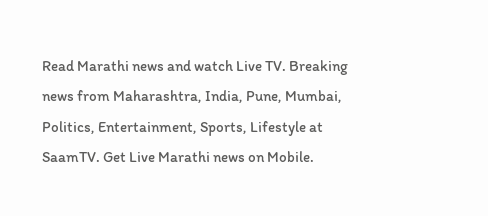Read Marathi news and watch Live TV. Breaking news from Maharashtra, India, Pune, Mumbai, Politics, Entertainment, Sports, Lifestyle at SaamTV. Get Live Marathi news on Mobile.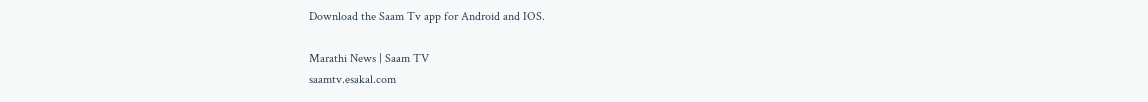Download the Saam Tv app for Android and IOS.

Marathi News | Saam TV
saamtv.esakal.com